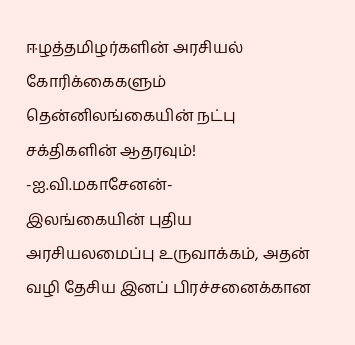ஈழத்தமிழர்களின் அரசியல் கோரிக்கைகளும் தென்னிலங்கையின் நட்பு சக்திகளின் ஆதரவும்! -ஐ.வி.மகாசேனன்-
இலங்கையின் புதிய அரசியலமைப்பு உருவாக்கம், அதன் வழி தேசிய இனப் பிரச்சனைக்கான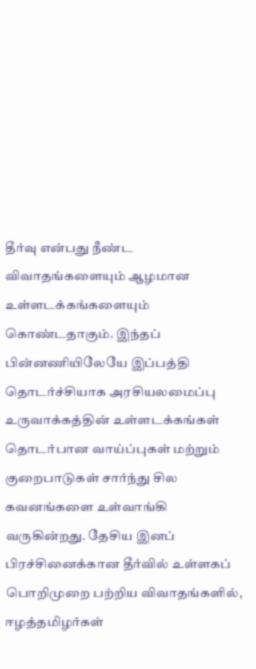தீர்வு என்பது நீண்ட விவாதங்களையும் ஆழமான உள்ளடக்கங்களையும் கொண்டதாகும். இந்தப் பின்னணியிலேயே இப்பத்தி தொடர்ச்சியாக அரசியலமைப்பு உருவாக்கத்தின் உள்ளடக்கங்கள் தொடர்பான வாய்ப்புகள் மற்றும் குறைபாடுகள் சார்ந்து சில கவனங்களை உள்வாங்கி வருகின்றது. தேசிய இனப் பிரச்சினைக்கான தீர்வில் உள்ளகப் பொறிமுறை பற்றிய விவாதங்களில், ஈழத்தமிழர்கள்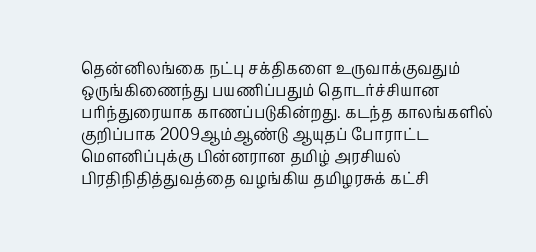தென்னிலங்கை நட்பு சக்திகளை உருவாக்குவதும் ஒருங்கிணைந்து பயணிப்பதும் தொடர்ச்சியான பரிந்துரையாக காணப்படுகின்றது. கடந்த காலங்களில் குறிப்பாக 2009ஆம்ஆண்டு ஆயுதப் போராட்ட மௌனிப்புக்கு பின்னரான தமிழ் அரசியல் பிரதிநிதித்துவத்தை வழங்கிய தமிழரசுக் கட்சி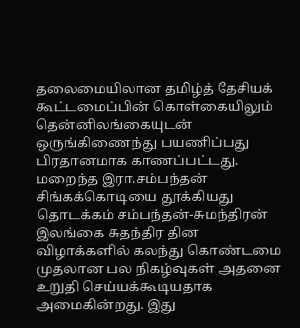தலைமையிலான தமிழ்த் தேசியக் கூட்டமைப்பின் கொள்கையிலும் தென்னிலங்கையுடன் ஒருங்கிணைந்து பயணிப்பது பிரதானமாக காணப்பட்டது. மறைந்த இரா.சம்பந்தன் சிங்கக்கொடியை தூக்கியது தொடக்கம் சம்பந்தன்-சுமந்திரன் இலங்கை சுதந்திர தின விழாக்களில் கலந்து கொண்டமை முதலான பல நிகழ்வுகள் அதனை உறுதி செய்யக்கூடியதாக அமைகின்றது. இது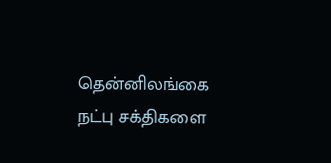தென்னிலங்கை நட்பு சக்திகளை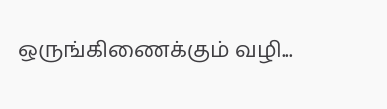ஒருங்கிணைக்கும் வழி...